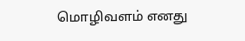மொழிவளம் எனது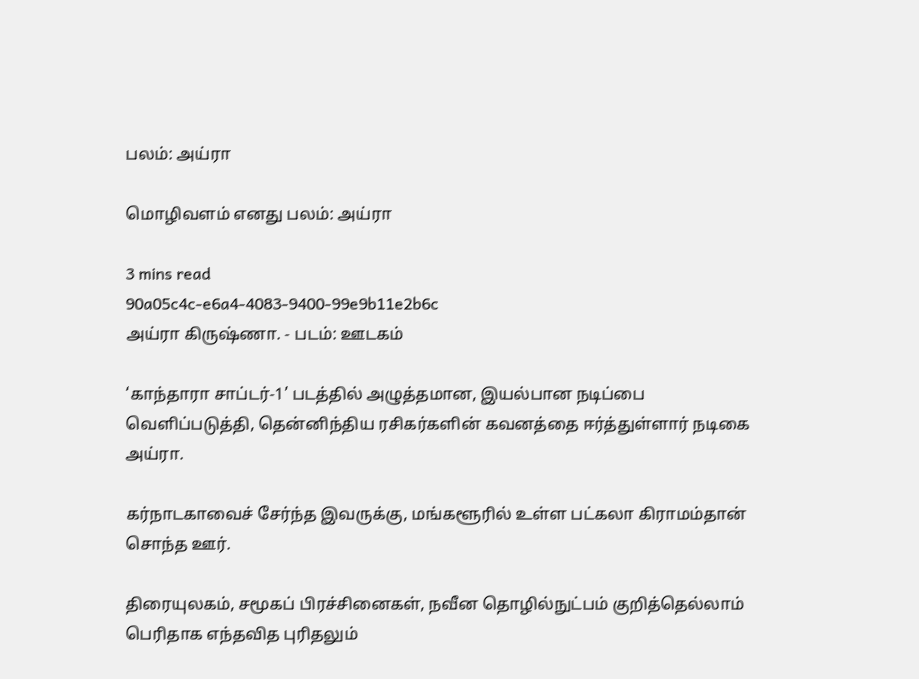பலம்: அய்ரா

மொழிவளம் எனது பலம்: அய்ரா

3 mins read
90a05c4c-e6a4-4083-9400-99e9b11e2b6c
அய்ரா கிருஷ்ணா. - படம்: ஊடகம்

‘காந்தாரா சாப்டர்-1’ படத்தில் அழுத்தமான, இயல்பான நடிப்பை வெளிப்படுத்தி, தென்னிந்திய ரசிகர்களின் கவனத்தை ஈர்த்துள்ளார் நடிகை அய்ரா.

கர்நாடகாவைச் சேர்ந்த இவருக்கு, மங்களூரில் உள்ள பட்கலா கிராமம்தான் சொந்த ஊர்.

திரையுலகம், சமூகப் பிரச்சினைகள், நவீன தொழில்நுட்பம் குறித்தெல்லாம் பெரிதாக எந்தவித புரிதலும்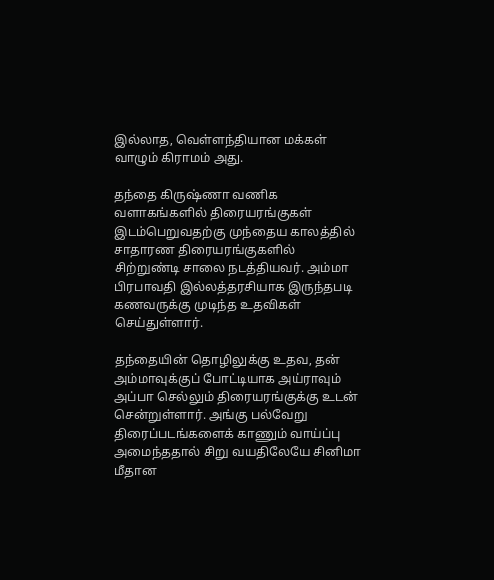இல்லாத, வெள்ளந்தியான மக்கள் வாழும் கிராமம் அது.

தந்தை கிருஷ்ணா வணிக வளாகங்களில் திரையரங்குகள் இடம்பெறுவதற்கு முந்தைய காலத்தில் சாதாரண திரையரங்குகளில் சிற்றுண்டி சாலை நடத்தியவர். அம்மா பிரபாவதி இல்லத்தரசியாக இருந்தபடி கணவருக்கு முடிந்த உதவிகள் செய்துள்ளார்.

தந்தையின் தொழிலுக்கு உதவ, தன் அம்மாவுக்குப் போட்டியாக அய்ராவும் அப்பா செல்லும் திரையரங்குக்கு உடன் சென்றுள்ளார். அங்கு பல்வேறு திரைப்படங்களைக் காணும் வாய்ப்பு அமைந்ததால் சிறு வயதிலேயே சினிமா மீதான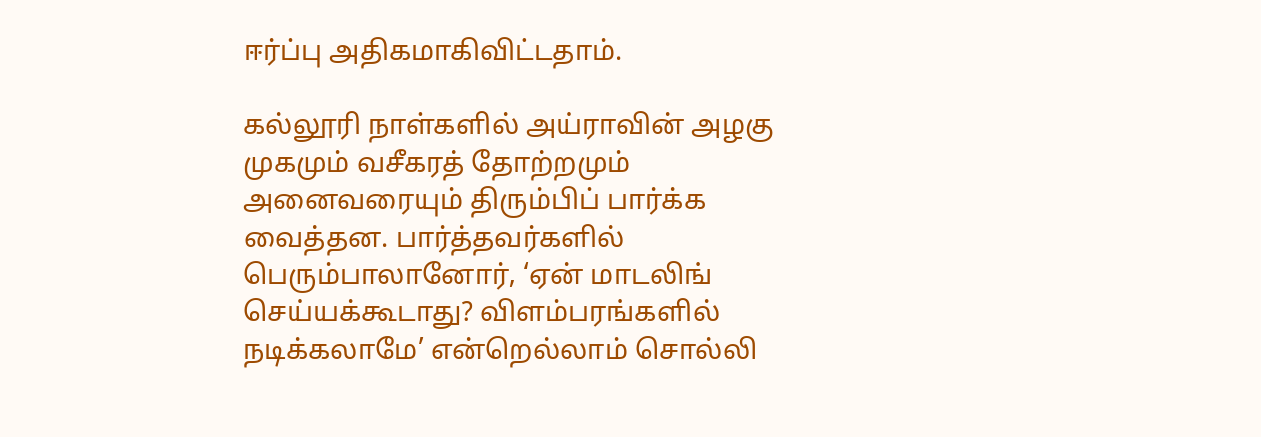ஈர்ப்பு அதிகமாகிவிட்டதாம்.

கல்லூரி நாள்களில் அய்ராவின் அழகு முகமும் வசீகரத் தோற்றமும் அனைவரையும் திரும்பிப் பார்க்க வைத்தன. பார்த்தவர்களில் பெரும்பாலானோர், ‘ஏன் மாடலிங் செய்யக்கூடாது? விளம்பரங்களில் நடிக்கலாமே’ என்றெல்லாம் சொல்லி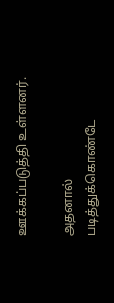ஊக்கப்படுத்தி உள்ளனர்.

அதனால் படித்துக்கொண்டே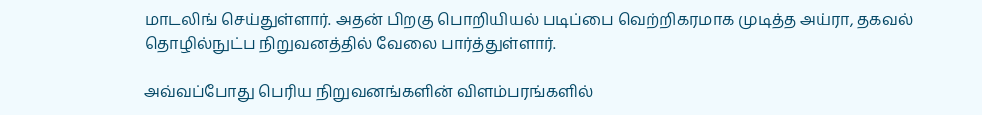மாடலிங் செய்துள்ளார். அதன் பிறகு பொறியியல் படிப்பை வெற்றிகரமாக முடித்த அய்ரா, தகவல் தொழில்நுட்ப நிறுவனத்தில் வேலை பார்த்துள்ளார்.

அவ்வப்போது பெரிய நிறுவனங்களின் விளம்பரங்களில்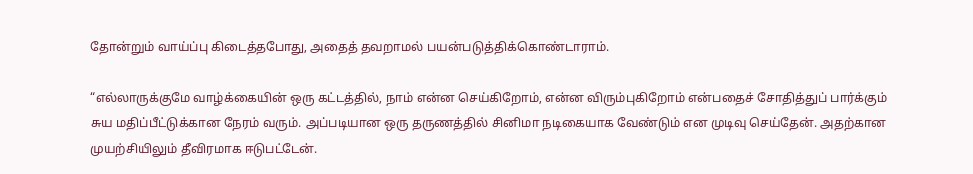தோன்றும் வாய்ப்பு கிடைத்தபோது, அதைத் தவறாமல் பயன்படுத்திக்கொண்டாராம்.

“எல்லாருக்குமே வாழ்க்கையின் ஒரு கட்டத்தில், நாம் என்ன செய்கிறோம், என்ன விரும்புகிறோம் என்பதைச் சோதித்துப் பார்க்கும் சுய மதிப்பீட்டுக்கான நேரம் வரும். அப்படியான ஒரு தருணத்தில் சினிமா நடிகையாக வேண்டும் என முடிவு செய்தேன். அதற்கான முயற்சியிலும் தீவிரமாக ஈடுபட்டேன்.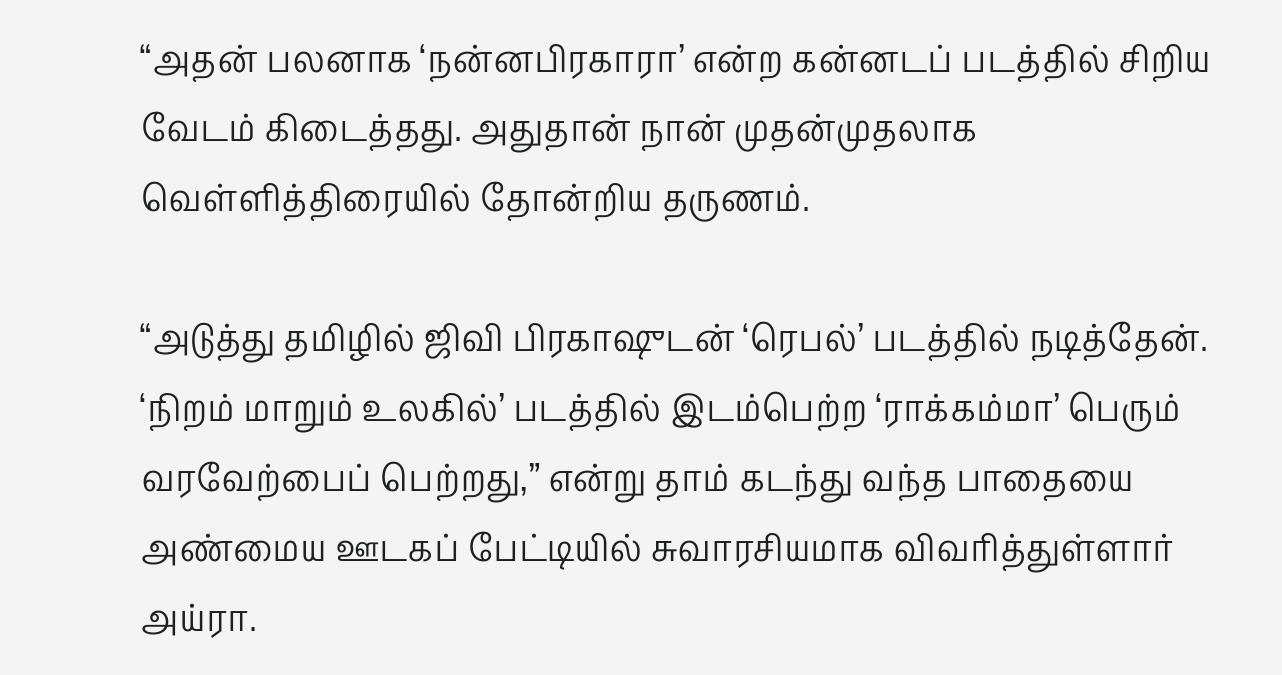“அதன் பலனாக ‘நன்னபிரகாரா’ என்ற கன்னடப் படத்தில் சிறிய வேடம் கிடைத்தது. அதுதான் நான் முதன்முதலாக வெள்ளித்திரையில் தோன்றிய தருணம்.

“அடுத்து தமிழில் ஜிவி பிரகாஷுடன் ‘ரெபல்’ படத்தில் நடித்தேன். ‘நிறம் மாறும் உலகில்’ படத்தில் இடம்பெற்ற ‘ராக்கம்மா’ பெரும் வரவேற்பைப் பெற்றது,” என்று தாம் கடந்து வந்த பாதையை அண்மைய ஊடகப் பேட்டியில் சுவாரசியமாக விவரித்துள்ளார் அய்ரா.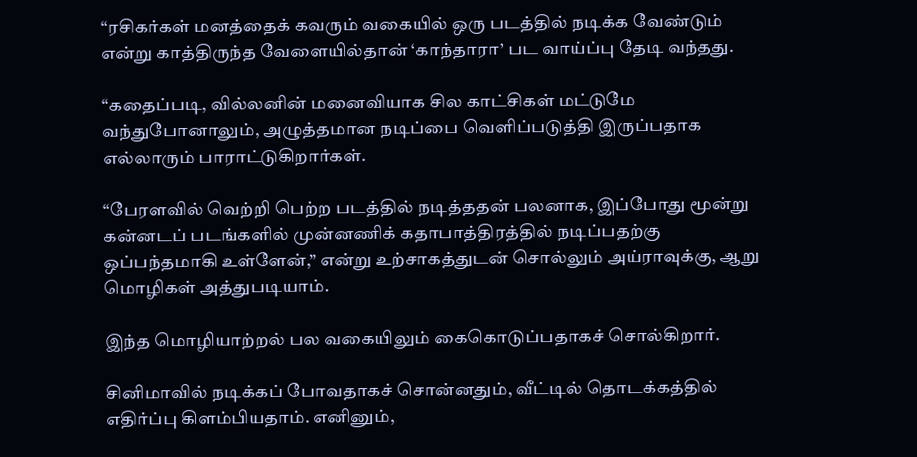“ரசிகர்கள் மனத்தைக் கவரும் வகையில் ஒரு படத்தில் நடிக்க வேண்டும் என்று காத்திருந்த வேளையில்தான் ‘காந்தாரா’ பட வாய்ப்பு தேடி வந்தது.

“கதைப்படி, வில்லனின் மனைவியாக சில காட்சிகள் மட்டுமே வந்துபோனாலும், அழுத்தமான நடிப்பை வெளிப்படுத்தி இருப்பதாக எல்லாரும் பாராட்டுகிறார்கள்.

“பேரளவில் வெற்றி பெற்ற படத்தில் நடித்ததன் பலனாக, இப்போது மூன்று கன்னடப் படங்களில் முன்னணிக் கதாபாத்திரத்தில் நடிப்பதற்கு ஒப்பந்தமாகி உள்ளேன்,” என்று உற்சாகத்துடன் சொல்லும் அய்ராவுக்கு, ஆறு மொழிகள் அத்துபடியாம்.

இந்த மொழியாற்றல் பல வகையிலும் கைகொடுப்பதாகச் சொல்கிறார்.

சினிமாவில் நடிக்கப் போவதாகச் சொன்னதும், வீட்டில் தொடக்கத்தில் எதிர்ப்பு கிளம்பியதாம். எனினும்,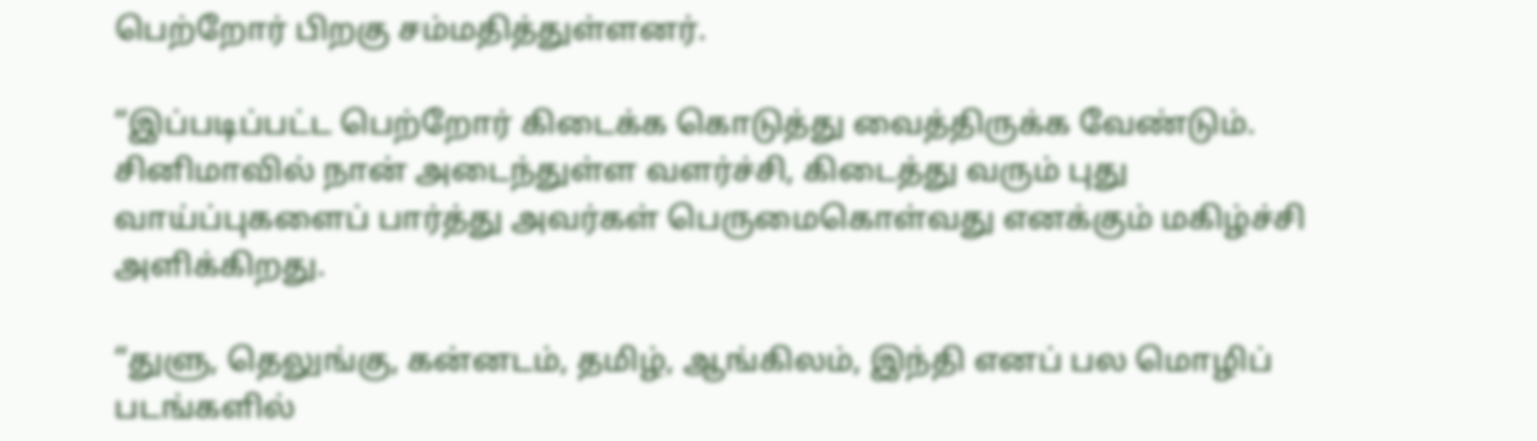பெற்றோர் பிறகு சம்மதித்துள்ளனர்.

“இப்படிப்பட்ட பெற்றோர் கிடைக்க கொடுத்து வைத்திருக்க வேண்டும். சினிமாவில் நான் அடைந்துள்ள வளர்ச்சி, கிடைத்து வரும் புது வாய்ப்புகளைப் பார்த்து அவர்கள் பெருமைகொள்வது எனக்கும் மகிழ்ச்சி அளிக்கிறது.

“துளு, தெலுங்கு, கன்னடம், தமிழ், ஆங்கிலம், இந்தி எனப் பல மொழிப் படங்களில்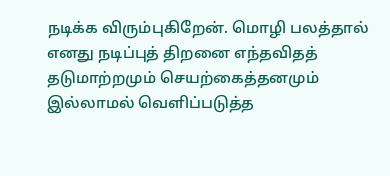நடிக்க விரும்புகிறேன். மொழி பலத்தால் எனது நடிப்புத் திறனை எந்தவிதத் தடுமாற்றமும் செயற்கைத்தனமும் இல்லாமல் வெளிப்படுத்த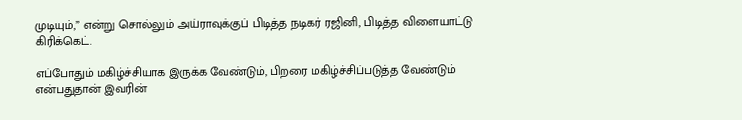முடியும்,” என்று சொல்லும் அய்ராவுக்குப் பிடித்த நடிகர் ரஜினி, பிடித்த விளையாட்டு கிரிக்கெட்.

எப்போதும் மகிழ்ச்சியாக இருக்க வேண்டும், பிறரை மகிழ்ச்சிப்படுத்த வேண்டும் என்பதுதான் இவரின்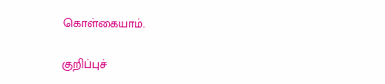கொள்கையாம்.

குறிப்புச்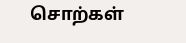சொற்கள்